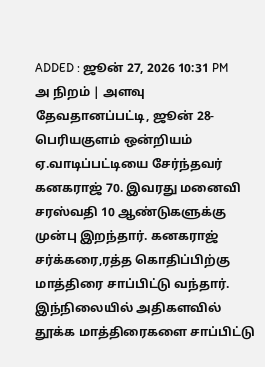ADDED : ஜூன் 27, 2026 10:31 PM
அ நிறம் | அளவு
தேவதானப்பட்டி, ஜூன் 28-
பெரியகுளம் ஒன்றியம் ஏ.வாடிப்பட்டியை சேர்ந்தவர் கனகராஜ் 70. இவரது மனைவி சரஸ்வதி 10 ஆண்டுகளுக்கு முன்பு இறந்தார். கனகராஜ் சர்க்கரை,ரத்த கொதிப்பிற்கு மாத்திரை சாப்பிட்டு வந்தார். இந்நிலையில் அதிகளவில் தூக்க மாத்திரைகளை சாப்பிட்டு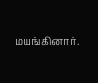மயங்கினார்.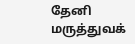தேனி மருத்துவக்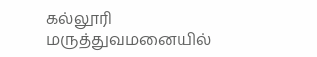கல்லூரி மருத்துவமனையில்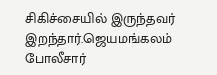சிகிச்சையில் இருந்தவர் இறந்தார்.ஜெயமங்கலம் போலீசார்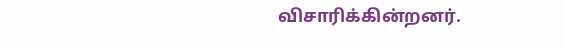விசாரிக்கின்றனர்.